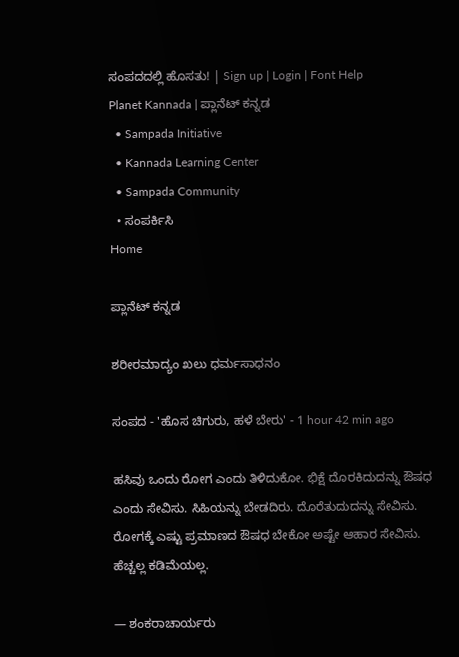ಸಂಪದದಲ್ಲಿ ಹೊಸತು! | Sign up | Login | Font Help
Planet Kannada | ಪ್ಲಾನೆಟ್ ಕನ್ನಡ
  • Sampada Initiative
  • Kannada Learning Center
  • Sampada Community
  • ಸಂಪರ್ಕಿಸಿ
Home

ಪ್ಲಾನೆಟ್ ಕನ್ನಡ

ಶರೀರಮಾದ್ಯಂ ಖಲು ಧರ್ಮಸಾಧನಂ

ಸಂಪದ - 'ಹೊಸ ಚಿಗುರು, ಹಳೆ ಬೇರು' - 1 hour 42 min ago

ಹಸಿವು ಒಂದು ರೋಗ ಎಂದು ತಿಳಿದುಕೋ. ಭಿಕ್ಷೆ ದೊರಕಿದುದನ್ನು ಔಷಧ ಎಂದು ಸೇವಿಸು. ಸಿಹಿಯನ್ನು ಬೇಡದಿರು. ದೊರೆತುದುದನ್ನು ಸೇವಿಸು. ರೋಗಕ್ಕೆ ಎಷ್ಟು ಪ್ರಮಾಣದ ಔಷಧ ಬೇಕೋ ಅಷ್ಟೇ ಆಹಾರ ಸೇವಿಸು. ಹೆಚ್ಚಲ್ಲ ಕಡಿಮೆಯಲ್ಲ.

— ಶಂಕರಾಚಾರ್ಯರು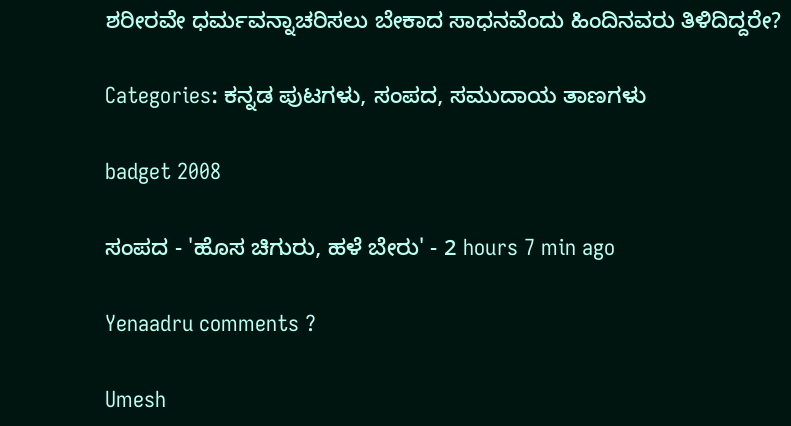ಶರೀರವೇ ಧರ್ಮವನ್ನಾಚರಿಸಲು ಬೇಕಾದ ಸಾಧನವೆಂದು ಹಿಂದಿನವರು ತಿಳಿದಿದ್ದರೇ?

Categories: ಕನ್ನಡ ಪುಟಗಳು, ಸಂಪದ, ಸಮುದಾಯ ತಾಣಗಳು

badget 2008

ಸಂಪದ - 'ಹೊಸ ಚಿಗುರು, ಹಳೆ ಬೇರು' - 2 hours 7 min ago

Yenaadru comments ?

Umesh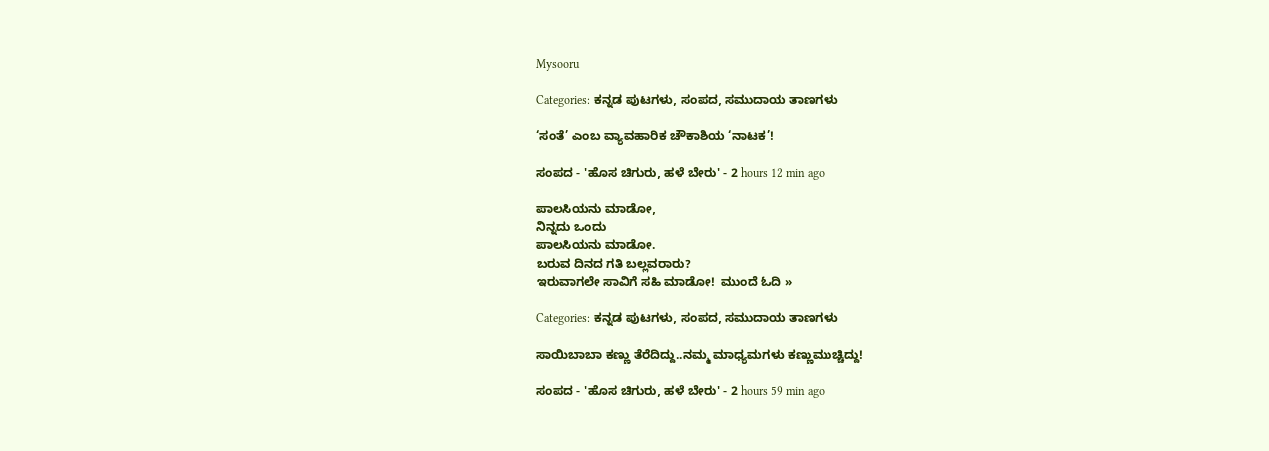Mysooru

Categories: ಕನ್ನಡ ಪುಟಗಳು, ಸಂಪದ, ಸಮುದಾಯ ತಾಣಗಳು

‘ಸಂತೆ’ ಎಂಬ ವ್ಯಾವಹಾರಿಕ ಚೌಕಾಶಿಯ ‘ನಾಟಕ’!

ಸಂಪದ - 'ಹೊಸ ಚಿಗುರು, ಹಳೆ ಬೇರು' - 2 hours 12 min ago

ಪಾಲಸಿಯನು ಮಾಡೋ,
ನಿನ್ನದು ಒಂದು
ಪಾಲಸಿಯನು ಮಾಡೋ.
ಬರುವ ದಿನದ ಗತಿ ಬಲ್ಲವರಾರು?
ಇರುವಾಗಲೇ ಸಾವಿಗೆ ಸಹಿ ಮಾಡೋ!  ಮುಂದೆ ಓದಿ »

Categories: ಕನ್ನಡ ಪುಟಗಳು, ಸಂಪದ, ಸಮುದಾಯ ತಾಣಗಳು

ಸಾಯಿಬಾಬಾ ಕಣ್ಣು ತೆರೆದಿದ್ದು..ನಮ್ಮ ಮಾಧ್ಯಮಗಳು ಕಣ್ಣುಮುಚ್ಚಿದ್ದು!

ಸಂಪದ - 'ಹೊಸ ಚಿಗುರು, ಹಳೆ ಬೇರು' - 2 hours 59 min ago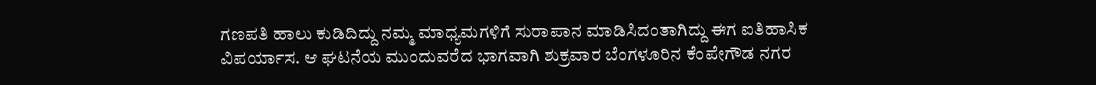ಗಣಪತಿ ಹಾಲು ಕುಡಿದಿದ್ದು ನಮ್ಮ ಮಾಧ್ಯಮಗಳಿಗೆ ಸುರಾಪಾನ ಮಾಡಿಸಿದಂತಾಗಿದ್ದು ಈಗ ಐತಿಹಾಸಿಕ ವಿಪರ್ಯಾಸ. ಆ ಘಟನೆಯ ಮುಂದುವರೆದ ಭಾಗವಾಗಿ ಶುಕ್ರವಾರ ಬೆಂಗಳೂರಿನ ಕೆಂಪೇಗೌಡ ನಗರ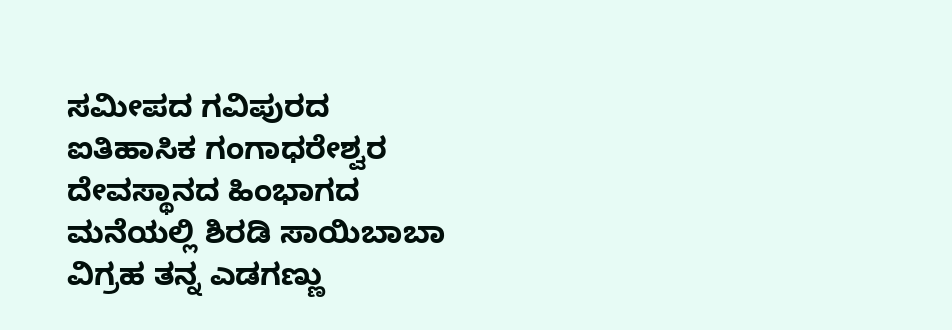ಸಮೀಪದ ಗವಿಪುರದ ಐತಿಹಾಸಿಕ ಗಂಗಾಧರೇಶ್ವರ ದೇವಸ್ಥಾನದ ಹಿಂಭಾಗದ ಮನೆಯಲ್ಲಿ ಶಿರಡಿ ಸಾಯಿಬಾಬಾ ವಿಗ್ರಹ ತನ್ನ ಎಡಗಣ್ಣು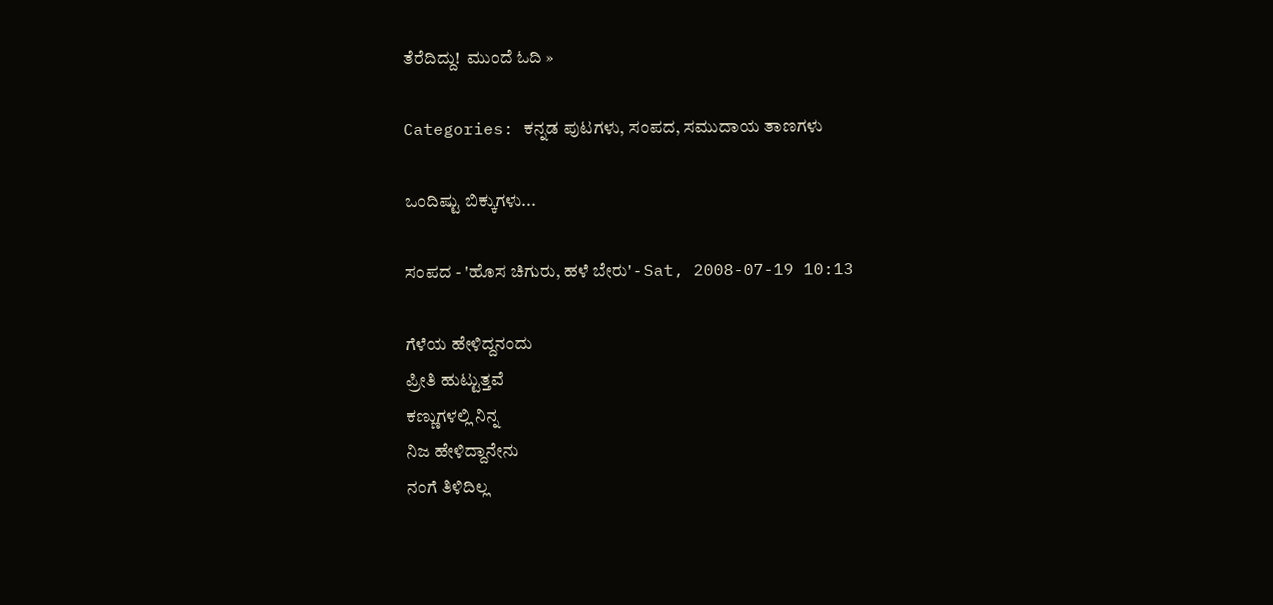ತೆರೆದಿದ್ದು!  ಮುಂದೆ ಓದಿ »

Categories: ಕನ್ನಡ ಪುಟಗಳು, ಸಂಪದ, ಸಮುದಾಯ ತಾಣಗಳು

ಒಂದಿಷ್ಟು ಬಿಕ್ಕುಗಳು...

ಸಂಪದ - 'ಹೊಸ ಚಿಗುರು, ಹಳೆ ಬೇರು' - Sat, 2008-07-19 10:13

ಗೆಳೆಯ ಹೇಳಿದ್ದನಂದು
ಪ್ರೀತಿ ಹುಟ್ಟುತ್ತವೆ
ಕಣ್ಣುಗಳಲ್ಲಿ ನಿನ್ನ
ನಿಜ ಹೇಳಿದ್ದಾನೇನು
ನಂಗೆ ತಿಳಿದಿಲ್ಲ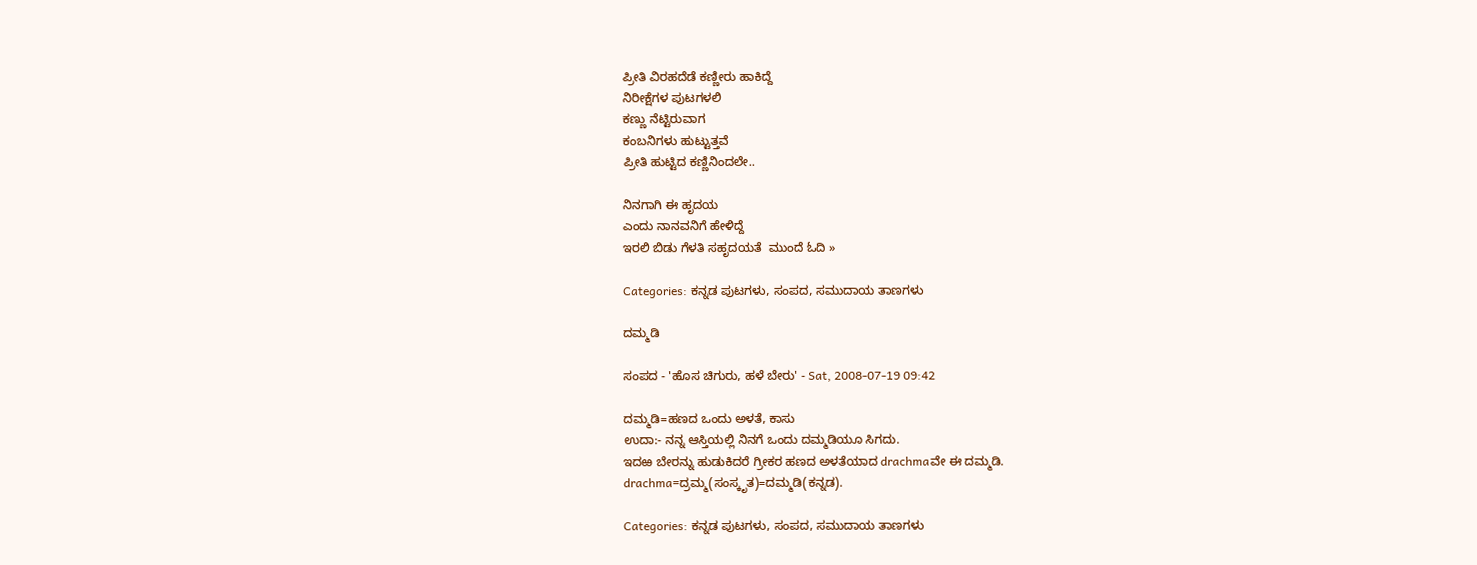ಪ್ರೀತಿ ವಿರಹದೆಡೆ ಕಣ್ಣೀರು ಹಾಕಿದ್ದೆ
ನಿರೀಕ್ಷೆಗಳ ಪುಟಗಳಲಿ
ಕಣ್ಣು ನೆಟ್ಟಿರುವಾಗ
ಕಂಬನಿಗಳು ಹುಟ್ಟುತ್ತವೆ
ಪ್ರೀತಿ ಹುಟ್ಟಿದ ಕಣ್ಣಿನಿಂದಲೇ..

ನಿನಗಾಗಿ ಈ ಹೃದಯ
ಎಂದು ನಾನವನಿಗೆ ಹೇಳಿದ್ದೆ
ಇರಲಿ ಬಿಡು ಗೆಳತಿ ಸಹೃದಯತೆ  ಮುಂದೆ ಓದಿ »

Categories: ಕನ್ನಡ ಪುಟಗಳು, ಸಂಪದ, ಸಮುದಾಯ ತಾಣಗಳು

ದಮ್ಮಡಿ

ಸಂಪದ - 'ಹೊಸ ಚಿಗುರು, ಹಳೆ ಬೇರು' - Sat, 2008-07-19 09:42

ದಮ್ಮಡಿ=ಹಣದ ಒಂದು ಅಳತೆ, ಕಾಸು
ಉದಾ:- ನನ್ನ ಆಸ್ತಿಯಲ್ಲಿ ನಿನಗೆ ಒಂದು ದಮ್ಮಡಿಯೂ ಸಿಗದು.
ಇದಱ ಬೇರನ್ನು ಹುಡುಕಿದರೆ ಗ್ರೀಕರ ಹಣದ ಅಳತೆಯಾದ drachmaವೇ ಈ ದಮ್ಮಡಿ.
drachma=ದ್ರಮ್ಮ(ಸಂಸ್ಕೃತ)=ದಮ್ಮಡಿ(ಕನ್ನಡ).

Categories: ಕನ್ನಡ ಪುಟಗಳು, ಸಂಪದ, ಸಮುದಾಯ ತಾಣಗಳು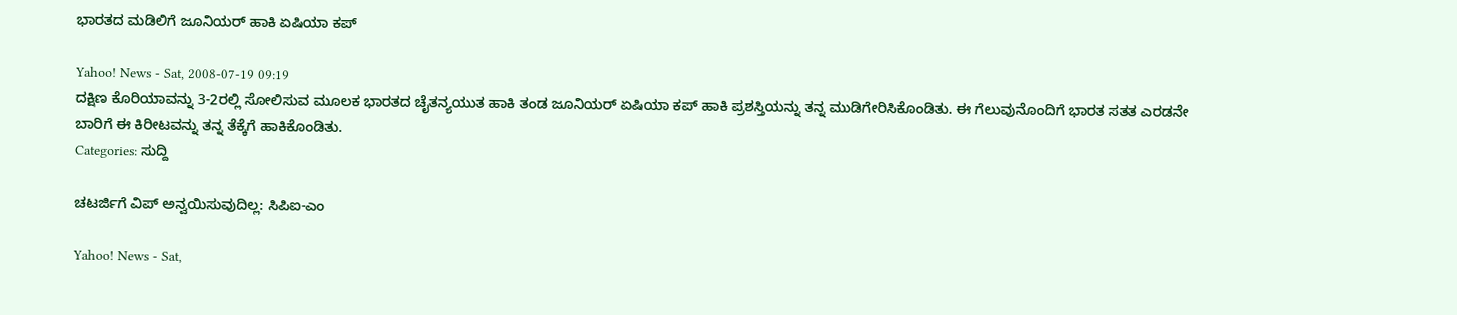ಭಾರತದ ಮಡಿಲಿಗೆ ಜೂನಿಯರ್ ಹಾಕಿ ಏಷಿಯಾ ಕಪ್

Yahoo! News - Sat, 2008-07-19 09:19
ದಕ್ಷಿಣ ಕೊರಿಯಾವನ್ನು 3-2ರಲ್ಲಿ ಸೋಲಿಸುವ ಮೂಲಕ ಭಾರತದ ಚೈತನ್ಯಯುತ ಹಾಕಿ ತಂಡ ಜೂನಿಯರ್ ಏಷಿಯಾ ಕಪ್ ಹಾಕಿ ಪ್ರಶಸ್ತಿಯನ್ನು ತನ್ನ ಮುಡಿಗೇರಿಸಿಕೊಂಡಿತು. ಈ ಗೆಲುವುನೊಂದಿಗೆ ಭಾರತ ಸತತ ಎರಡನೇ ಬಾರಿಗೆ ಈ ಕಿರೀಟವನ್ನು ತನ್ನ ತೆಕ್ಕೆಗೆ ಹಾಕಿಕೊಂಡಿತು.
Categories: ಸುದ್ದಿ

ಚಟರ್ಜಿಗೆ ವಿಪ್ ಅನ್ವಯಿಸುವುದಿಲ್ಲ: ಸಿಪಿಐ-ಎಂ

Yahoo! News - Sat,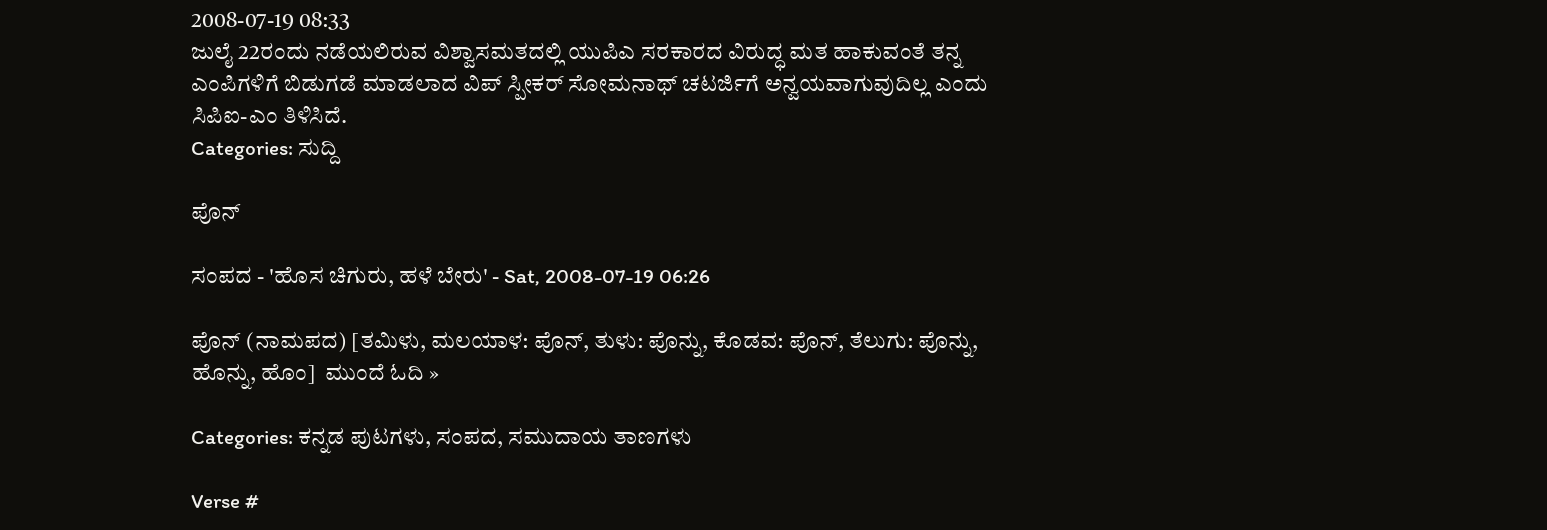2008-07-19 08:33
ಜುಲೈ 22ರಂದು ನಡೆಯಲಿರುವ ವಿಶ್ವಾಸಮತದಲ್ಲಿ ಯುಪಿಎ ಸರಕಾರದ ವಿರುದ್ಧ ಮತ ಹಾಕುವಂತೆ ತನ್ನ ಎಂಪಿ‌ಗಳಿಗೆ ಬಿಡುಗಡೆ ಮಾಡಲಾದ ವಿಪ್ ಸ್ಪೀಕರ್ ಸೋಮನಾಥ್ ಚಟರ್ಜಿಗೆ ಅನ್ವಯವಾಗುವುದಿಲ್ಲ ಎಂದು ಸಿಪಿಐ-ಎಂ ತಿಳಿಸಿದೆ.
Categories: ಸುದ್ದಿ

ಪೊನ್

ಸಂಪದ - 'ಹೊಸ ಚಿಗುರು, ಹಳೆ ಬೇರು' - Sat, 2008-07-19 06:26

ಪೊನ್ (ನಾಮಪದ) [ತಮಿಳು, ಮಲಯಾಳ: ಪೊನ್, ತುಳು: ಪೊನ್ನು, ಕೊಡವ: ಪೊನ್, ತೆಲುಗು: ಪೊನ್ನು, ಹೊನ್ನು, ಹೊಂ]  ಮುಂದೆ ಓದಿ »

Categories: ಕನ್ನಡ ಪುಟಗಳು, ಸಂಪದ, ಸಮುದಾಯ ತಾಣಗಳು

Verse #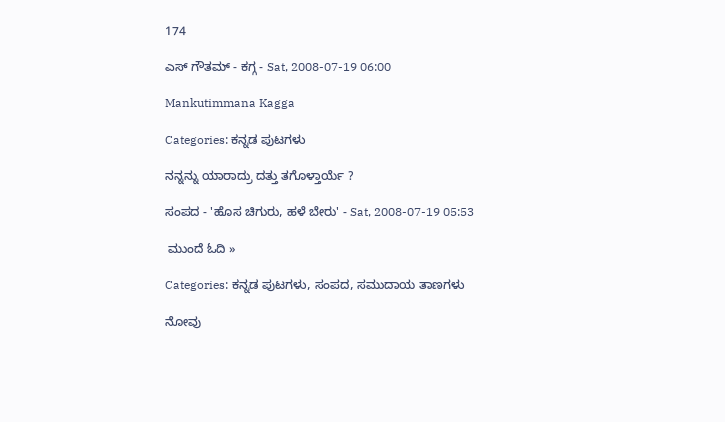174

ಎಸ್ ಗೌತಮ್ - ಕಗ್ಗ - Sat, 2008-07-19 06:00

Mankutimmana Kagga

Categories: ಕನ್ನಡ ಪುಟಗಳು

ನನ್ನನ್ನು ಯಾರಾದ್ರು ದತ್ತು ತಗೊಳ್ತಾರ್ಯೆ ?

ಸಂಪದ - 'ಹೊಸ ಚಿಗುರು, ಹಳೆ ಬೇರು' - Sat, 2008-07-19 05:53

 ಮುಂದೆ ಓದಿ »

Categories: ಕನ್ನಡ ಪುಟಗಳು, ಸಂಪದ, ಸಮುದಾಯ ತಾಣಗಳು

ನೋವು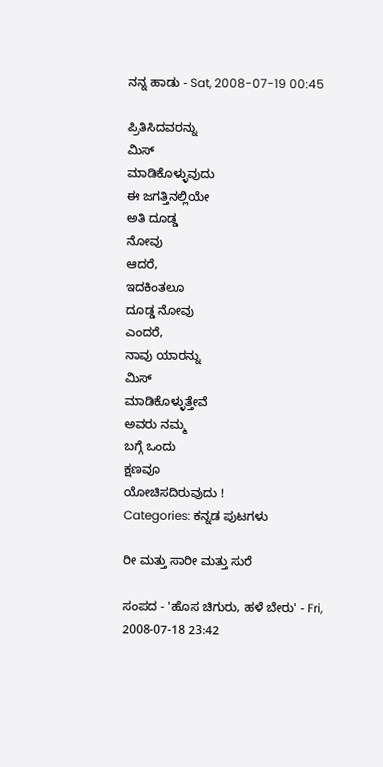ನನ್ನ ಹಾಡು - Sat, 2008-07-19 00:45

ಪ್ರಿತಿಸಿದವರನ್ನು
ಮಿಸ್
ಮಾಡಿಕೊಳ್ಳುವುದು
ಈ ಜಗತ್ತಿನಲ್ಲಿಯೇ
ಅತಿ ದೂಡ್ಡ
ನೋವು
ಆದರೆ,
ಇದಕಿಂತಲೂ
ದೂಡ್ಡ ನೋವು
ಎಂದರೆ,
ನಾವು ಯಾರನ್ನು
ಮಿಸ್
ಮಾಡಿಕೊಳ್ಳುತ್ತೇವೆ
ಅವರು ನಮ್ಮ
ಬಗ್ಗೆ ಒಂದು
ಕ್ಷಣವೂ
ಯೋಚಿಸದಿರುವುದು !
Categories: ಕನ್ನಡ ಪುಟಗಳು

ರೀ ಮತ್ತು ಸಾರೀ ಮತ್ತು ಸುರೆ

ಸಂಪದ - 'ಹೊಸ ಚಿಗುರು, ಹಳೆ ಬೇರು' - Fri, 2008-07-18 23:42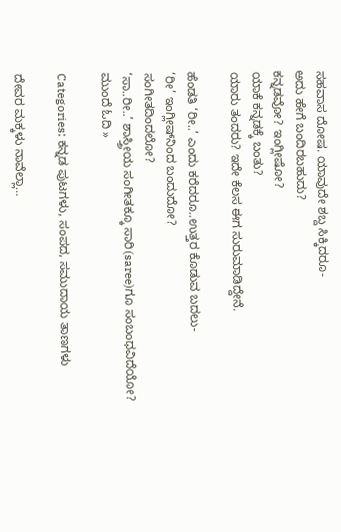ಸಹವಾಸ ದೋಷ. ಯಾವುದೇ ಶಬ್ದ ಸಿಕ್ಕಿದರೂ-
ಅದು ಹೇಗೆ ಬಂದಿರಬಹುದು?
ಕನ್ನಡವೋ? ಇಂಗ್ಲೀಷೋ?
ಯಾಕೆ ಕನ್ನಡಕ್ಕೆ ಬಂತು?
ಯಾರು ತಂದರು? ಇದೇ ಕೆಲಸ ಈಗ ಸುರುಮಾಡಿದ್ದೇನೆ.

ಹೆಂಡತಿ ‘ರೀ..’ ಎಂದು ಕರೆದರೂ..ಉತ್ತರ ಕೊಡುವ ಬದಲು-
‘ರೀ’ ಇಂಗ್ಲೀಷ್‌ನಿಂದ ಬಂದುದೋ?
ಸಂಗೀತದಿಂದಲೋ?
‘ಸಾ..ರೀ..’ ಶಾಸ್ತ್ರೀಯ ಸಂಗೀತಕ್ಕೂ ಸಾರಿ(saree)ಗೂ ಸಂಬಂಧವಿದೆಯೋ?  ಮುಂದೆ ಓದಿ »

Categories: ಕನ್ನಡ ಪುಟಗಳು, ಸಂಪದ, ಸಮುದಾಯ ತಾಣಗಳು

ದೇವರ ಮಕ್ಕಳು ನಾವೆಲ್ಲಾ…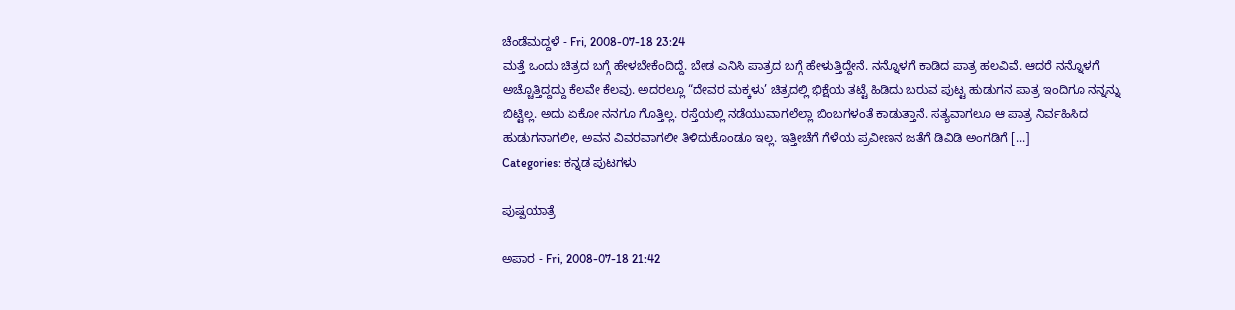ಚೆಂಡೆಮದ್ದಳೆ - Fri, 2008-07-18 23:24
ಮತ್ತೆ ಒಂದು ಚಿತ್ರದ ಬಗ್ಗೆ ಹೇಳಬೇಕೆಂದಿದ್ದೆ. ಬೇಡ ಎನಿಸಿ ಪಾತ್ರದ ಬಗ್ಗೆ ಹೇಳುತ್ತಿದ್ದೇನೆ. ನನ್ನೊಳಗೆ ಕಾಡಿದ ಪಾತ್ರ ಹಲವಿವೆ. ಆದರೆ ನನ್ನೊಳಗೆ ಅಚ್ಚೊತ್ತಿದ್ದದ್ದು ಕೆಲವೇ ಕೆಲವು. ಅದರಲ್ಲೂ “ದೇವರ ಮಕ್ಕಳು’ ಚಿತ್ರದಲ್ಲಿ ಭಿಕ್ಷೆಯ ತಟ್ಟೆ ಹಿಡಿದು ಬರುವ ಪುಟ್ಟ ಹುಡುಗನ ಪಾತ್ರ ಇಂದಿಗೂ ನನ್ನನ್ನು ಬಿಟ್ಟಿಲ್ಲ. ಅದು ಏಕೋ ನನಗೂ ಗೊತ್ತಿಲ್ಲ. ರಸ್ತೆಯಲ್ಲಿ ನಡೆಯುವಾಗಲೆಲ್ಲಾ ಬಿಂಬಗಳಂತೆ ಕಾಡುತ್ತಾನೆ. ಸತ್ಯವಾಗಲೂ ಆ ಪಾತ್ರ ನಿರ್ವಹಿಸಿದ ಹುಡುಗನಾಗಲೀ, ಅವನ ವಿವರವಾಗಲೀ ತಿಳಿದುಕೊಂಡೂ ಇಲ್ಲ. ಇತ್ತೀಚೆಗೆ ಗೆಳೆಯ ಪ್ರವೀಣನ ಜತೆಗೆ ಡಿವಿಡಿ ಅಂಗಡಿಗೆ [...]
Categories: ಕನ್ನಡ ಪುಟಗಳು

ಪುಷ್ಪಯಾತ್ರೆ

ಅಪಾರ - Fri, 2008-07-18 21:42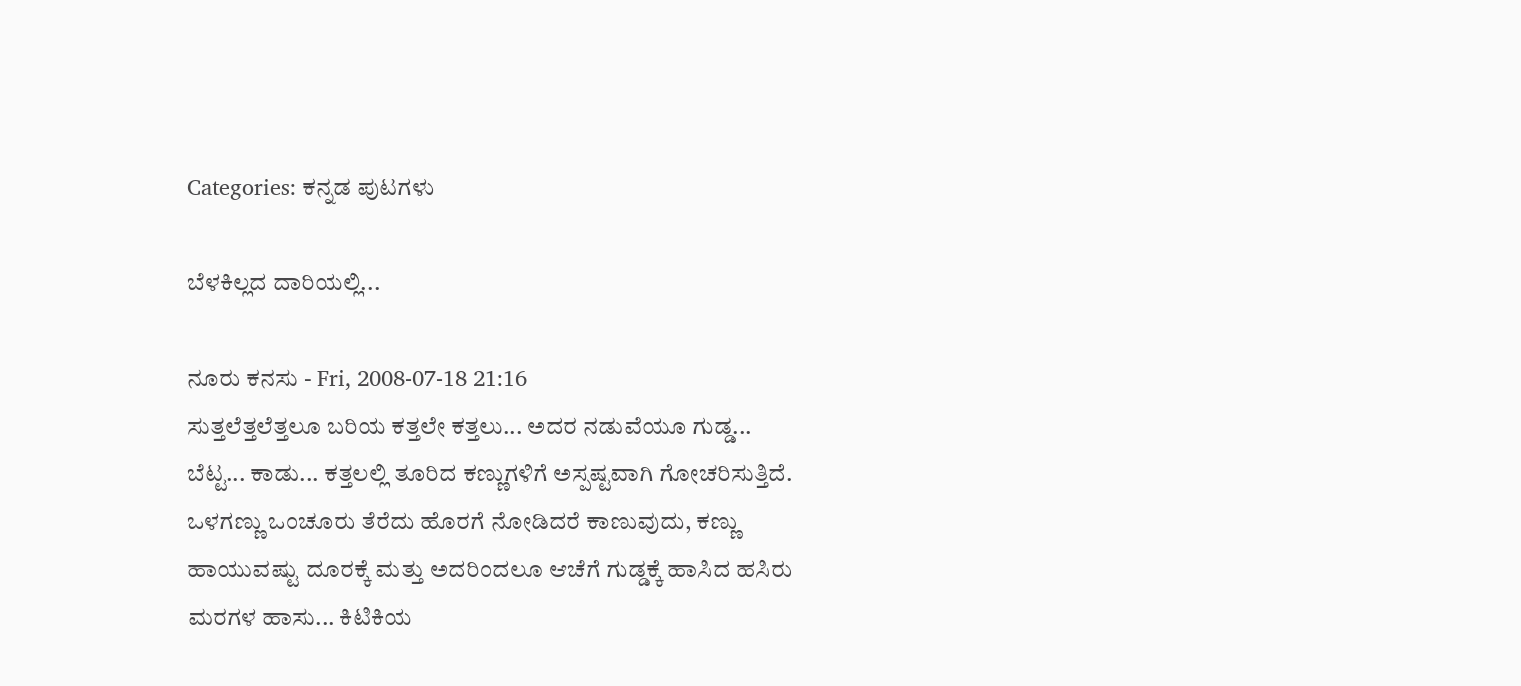Categories: ಕನ್ನಡ ಪುಟಗಳು

ಬೆಳಕಿಲ್ಲದ ದಾರಿಯಲ್ಲಿ...

ನೂರು ಕನಸು - Fri, 2008-07-18 21:16
ಸುತ್ತಲೆತ್ತಲೆತ್ತಲೂ ಬರಿಯ ಕತ್ತಲೇ ಕತ್ತಲು... ಅದರ ನಡುವೆಯೂ ಗುಡ್ಡ... ಬೆಟ್ಟ... ಕಾಡು... ಕತ್ತಲಲ್ಲಿ ತೂರಿದ ಕಣ್ಣುಗಳಿಗೆ ಅಸ್ಪಷ್ಟವಾಗಿ ಗೋಚರಿಸುತ್ತಿದೆ. ಒಳಗಣ್ಣು ಒಂಚೂರು ತೆರೆದು ಹೊರಗೆ ನೋಡಿದರೆ ಕಾಣುವುದು, ಕಣ್ಣು ಹಾಯುವಷ್ಟು ದೂರಕ್ಕೆ ಮತ್ತು ಅದರಿಂದಲೂ ಆಚೆಗೆ ಗುಡ್ಡಕ್ಕೆ ಹಾಸಿದ ಹಸಿರು ಮರಗಳ ಹಾಸು... ಕಿಟಿಕಿಯ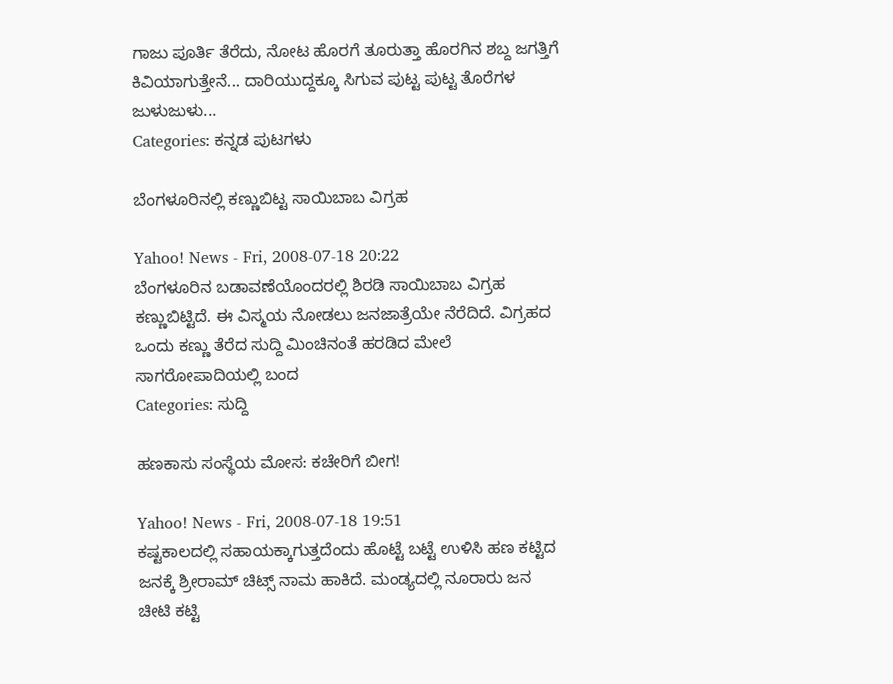ಗಾಜು ಪೂರ್ತಿ ತೆರೆದು, ನೋಟ ಹೊರಗೆ ತೂರುತ್ತಾ ಹೊರಗಿನ ಶಬ್ದ ಜಗತ್ತಿಗೆ ಕಿವಿಯಾಗುತ್ತೇನೆ... ದಾರಿಯುದ್ದಕ್ಕೂ ಸಿಗುವ ಪುಟ್ಟ ಪುಟ್ಟ ತೊರೆಗಳ ಜುಳುಜುಳು...
Categories: ಕನ್ನಡ ಪುಟಗಳು

ಬೆಂಗಳೂರಿನಲ್ಲಿ ಕಣ್ಣುಬಿಟ್ಟ ಸಾಯಿಬಾಬ ವಿಗ್ರಹ

Yahoo! News - Fri, 2008-07-18 20:22
ಬೆಂಗಳೂರಿನ ಬಡಾವಣೆಯೊಂದರಲ್ಲಿ ಶಿರಡಿ ಸಾಯಿಬಾಬ ವಿಗ್ರಹ ಕಣ್ಣುಬಿಟ್ಟಿದೆ. ಈ ವಿಸ್ಮಯ ನೋಡಲು ಜನಜಾತ್ರೆಯೇ ನೆರೆದಿದೆ. ವಿಗ್ರಹದ ಒಂದು ಕಣ್ಣು ತೆರೆದ ಸುದ್ದಿ ಮಿಂಚಿನಂತೆ ಹರಡಿದ ಮೇಲೆ ಸಾಗರೋಪಾದಿಯಲ್ಲಿ ಬಂದ
Categories: ಸುದ್ದಿ

ಹಣಕಾಸು ಸಂಸ್ಥೆಯ ಮೋಸ: ಕಚೇರಿಗೆ ಬೀಗ!

Yahoo! News - Fri, 2008-07-18 19:51
ಕಷ್ಟಕಾಲದಲ್ಲಿ ಸಹಾಯಕ್ಕಾಗುತ್ತದೆಂದು ಹೊಟ್ಟೆ ಬಟ್ಟೆ ಉಳಿಸಿ ಹಣ ಕಟ್ಟಿದ ಜನಕ್ಕೆ ಶ್ರೀರಾಮ್ ಚಿಟ್ಸ್ ನಾಮ ಹಾಕಿದೆ. ಮಂಡ್ಯದಲ್ಲಿ ನೂರಾರು ಜನ ಚೀಟಿ ಕಟ್ಟಿ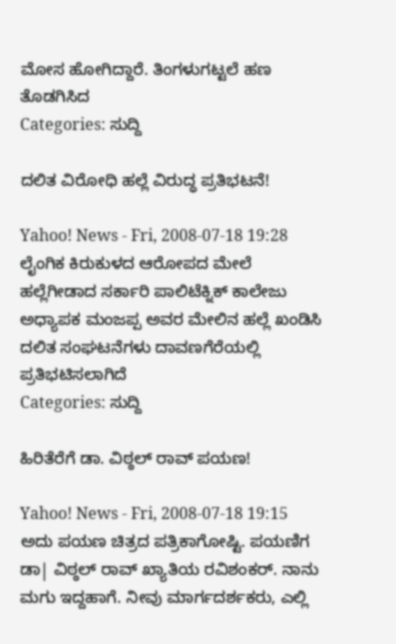ಮೋಸ ಹೋಗಿದ್ದಾರೆ. ತಿಂಗಳುಗಟ್ಟಲೆ ಹಣ ತೊಡಗಿಸಿದ
Categories: ಸುದ್ದಿ

ದಲಿತ ವಿರೋಧಿ ಹಲ್ಲೆ ವಿರುದ್ಧ ಪ್ರತಿಭಟನೆ!

Yahoo! News - Fri, 2008-07-18 19:28
ಲೈಂಗಿಕ ಕಿರುಕುಳದ ಆರೋಪದ ಮೇಲೆ ಹಲ್ಲೆಗೀಡಾದ ಸರ್ಕಾರಿ ಪಾಲಿಟೆಕ್ನಿಕ್ ಕಾಲೇಜು ಅಧ್ಯಾಪಕ ಮಂಜಪ್ಪ ಅವರ ಮೇಲಿನ ಹಲ್ಲೆ ಖಂಡಿಸಿ ದಲಿತ ಸಂಘಟನೆಗಳು ದಾವಣಗೆರೆಯಲ್ಲಿ ಪ್ರತಿಭಟಿಸಲಾಗಿದೆ
Categories: ಸುದ್ದಿ

ಹಿರಿತೆರೆಗೆ ಡಾ. ವಿಠ್ಠಲ್ ರಾವ್ ಪಯಣ!

Yahoo! News - Fri, 2008-07-18 19:15
ಅದು ಪಯಣ ಚಿತ್ರದ ಪತ್ರಿಕಾಗೋಷ್ಟಿ. ಪಯಣಿಗ ಡಾ| ವಿಠ್ಠಲ್‌ ರಾವ್ ಖ್ಯಾತಿಯ ರವಿಶಂಕರ್. ನಾನು ಮಗು ಇದ್ದಹಾಗೆ. ನೀವು ಮಾರ್ಗದರ್ಶಕರು, ಎಲ್ಲಿ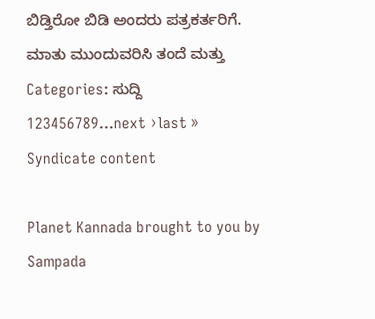ಬಿಡ್ತಿರೋ ಬಿಡಿ ಅಂದರು ಪತ್ರಕರ್ತರಿಗೆ. ಮಾತು ಮುಂದುವರಿಸಿ ತಂದೆ ಮತ್ತು
Categories: ಸುದ್ದಿ
123456789…next ›last »
Syndicate content

Planet Kannada brought to you by Sampada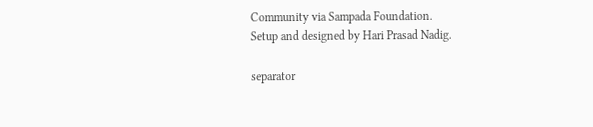Community via Sampada Foundation.
Setup and designed by Hari Prasad Nadig.

separator